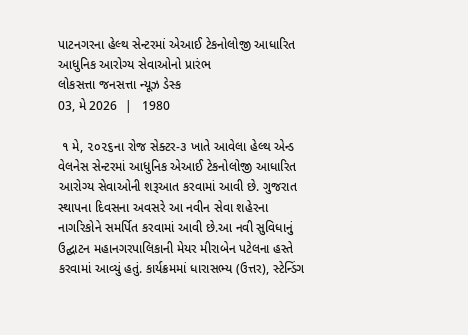પાટનગરના હેલ્થ સેન્ટરમાં એઆઈ ટેકનોલોજી આધારિત આધુનિક આરોગ્ય સેવાઓનો પ્રારંભ
લોકસત્તા જનસત્તા ન્યૂઝ ડેસ્ક
03, મે 2026  |   1980

 ૧ મે, ૨૦૨૬ના રોજ સેક્ટર-૩ ખાતે આવેલા હેલ્થ એન્ડ વેલનેસ સેન્ટરમાં આધુનિક એઆઈ ટેકનોલોજી આધારિત આરોગ્ય સેવાઓની શરૂઆત કરવામાં આવી છે. ગુજરાત સ્થાપના દિવસના અવસરે આ નવીન સેવા શહેરના નાગરિકોને સમર્પિત કરવામાં આવી છે.આ નવી સુવિધાનું ઉદ્ઘાટન મહાનગરપાલિકાની મેયર મીરાબેન પટેલના હસ્તે કરવામાં આવ્યું હતું. કાર્યક્રમમાં ધારાસભ્ય (ઉત્તર), સ્ટેન્ડિંગ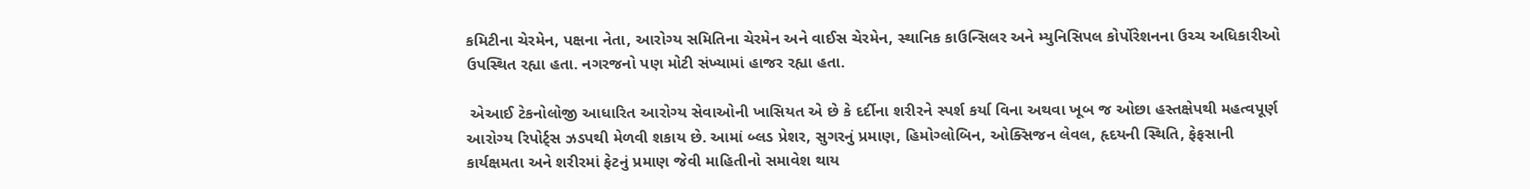કમિટીના ચેરમેન, પક્ષના નેતા, આરોગ્ય સમિતિના ચેરમેન અને વાઈસ ચેરમેન, સ્થાનિક કાઉન્સિલર અને મ્યુનિસિપલ કોર્પોરેશનના ઉચ્ચ અધિકારીઓ ઉપસ્થિત રહ્યા હતા. નગરજનો પણ મોટી સંખ્યામાં હાજર રહ્યા હતા.

 એઆઈ ટેકનોલોજી આધારિત આરોગ્ય સેવાઓની ખાસિયત એ છે કે દર્દીના શરીરને સ્પર્શ કર્યા વિના અથવા ખૂબ જ ઓછા હસ્તક્ષેપથી મહત્વપૂર્ણ આરોગ્ય રિપોર્ટ્સ ઝડપથી મેળવી શકાય છે. આમાં બ્લડ પ્રેશર, સુગરનું પ્રમાણ, હિમોગ્લોબિન, ઓક્સિજન લેવલ, હૃદયની સ્થિતિ, ફેફસાની કાર્યક્ષમતા અને શરીરમાં ફેટનું પ્રમાણ જેવી માહિતીનો સમાવેશ થાય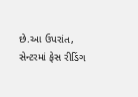છે.આ ઉપરાંત, સેન્ટરમાં ફેસ રીડિંગ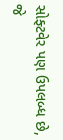સોફ્ટવેર પણ ઉપલબ્ધ છે, જે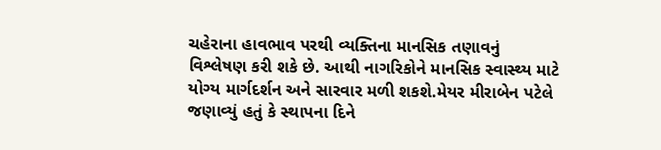ચહેરાના હાવભાવ પરથી વ્યક્તિના માનસિક તણાવનું વિશ્લેષણ કરી શકે છે. આથી નાગરિકોને માનસિક સ્વાસ્થ્ય માટે યોગ્ય માર્ગદર્શન અને સારવાર મળી શકશે.મેયર મીરાબેન પટેલે જણાવ્યું હતું કે સ્થાપના દિને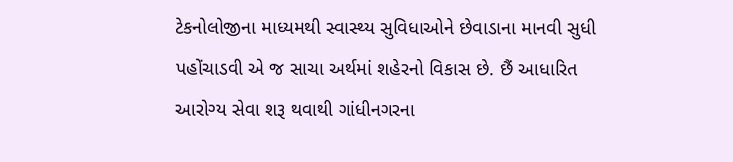ટેકનોલોજીના માધ્યમથી સ્વાસ્થ્ય સુવિધાઓને છેવાડાના માનવી સુધી પહોંચાડવી એ જ સાચા અર્થમાં શહેરનો વિકાસ છે. છૈં આધારિત આરોગ્ય સેવા શરૂ થવાથી ગાંધીનગરના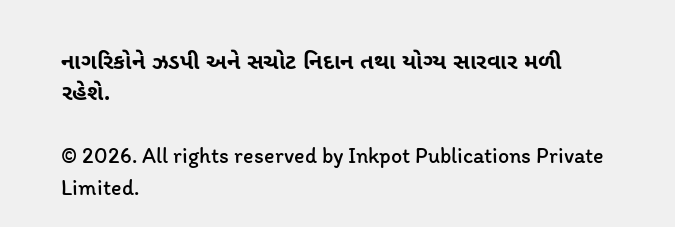નાગરિકોને ઝડપી અને સચોટ નિદાન તથા યોગ્ય સારવાર મળી રહેશે.

© 2026. All rights reserved by Inkpot Publications Private Limited.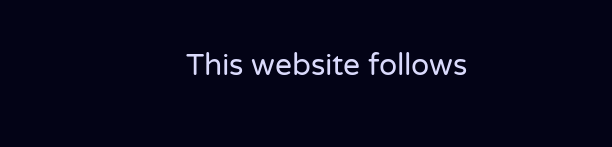This website follows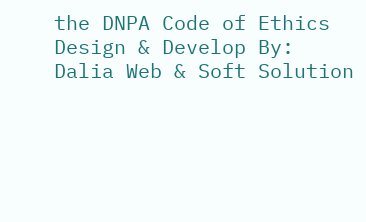the DNPA Code of Ethics
Design & Develop By:
Dalia Web & Soft Solution